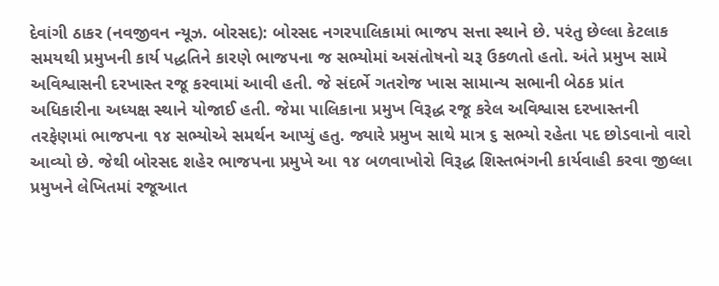દેવાંગી ઠાકર (નવજીવન ન્યૂઝ. બોરસદ): બોરસદ નગરપાલિકામાં ભાજપ સત્તા સ્થાને છે. પરંતુ છેલ્લા કેટલાક સમયથી પ્રમુખની કાર્ય પદ્ધતિને કારણે ભાજપના જ સભ્યોમાં અસંતોષનો ચરૂ ઉકળતો હતો. અંતે પ્રમુખ સામે અવિશ્વાસની દરખાસ્ત રજૂ કરવામાં આવી હતી. જે સંદર્ભે ગતરોજ ખાસ સામાન્ય સભાની બેઠક પ્રાંત અધિકારીના અધ્યક્ષ સ્થાને યોજાઈ હતી. જેમા પાલિકાના પ્રમુખ વિરૂદ્ધ રજૂ કરેલ અવિશ્વાસ દરખાસ્તની તરફેણમાં ભાજપના ૧૪ સભ્યોએ સમર્થન આપ્યું હતુ. જ્યારે પ્રમુખ સાથે માત્ર ૬ સભ્યો રહેતા પદ છોડવાનો વારો આવ્યો છે. જેથી બોરસદ શહેર ભાજપના પ્રમુખે આ ૧૪ બળવાખોરો વિરૂદ્ધ શિસ્તભંગની કાર્યવાહી કરવા જીલ્લા પ્રમુખને લેખિતમાં રજૂઆત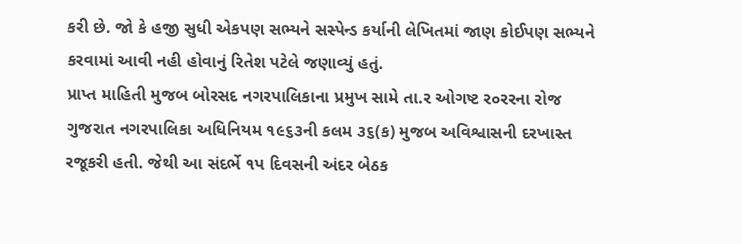કરી છે. જો કે હજી સુધી એકપણ સભ્યને સસ્પેન્ડ કર્યાની લેખિતમાં જાણ કોઈપણ સભ્યને કરવામાં આવી નહી હોવાનું રિતેશ પટેલે જણાવ્યું હતું.
પ્રાપ્ત માહિતી મુજબ બોરસદ નગરપાલિકાના પ્રમુખ સામે તા.ર ઓગષ્ટ ર૦રરના રોજ ગુજરાત નગરપાલિકા અધિનિયમ ૧૯૬૩ની કલમ ૩૬(ક) મુજબ અવિશ્વાસની દરખાસ્ત રજૂકરી હતી. જેથી આ સંદર્ભે ૧પ દિવસની અંદર બેઠક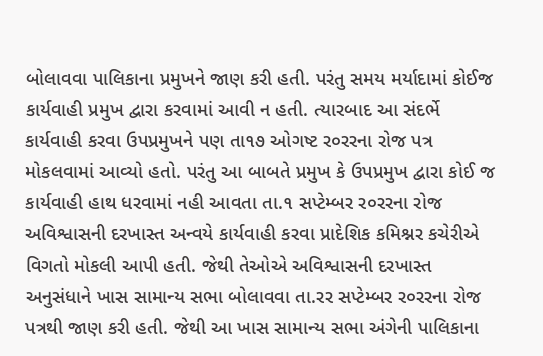બોલાવવા પાલિકાના પ્રમુખને જાણ કરી હતી. પરંતુ સમય મર્યાદામાં કોઈજ કાર્યવાહી પ્રમુખ દ્વારા કરવામાં આવી ન હતી. ત્યારબાદ આ સંદર્ભે કાર્યવાહી કરવા ઉપપ્રમુખને પણ તા૧૭ ઓગષ્ટ ર૦રરના રોજ પત્ર મોકલવામાં આવ્યો હતો. પરંતુ આ બાબતે પ્રમુખ કે ઉપપ્રમુખ દ્વારા કોઈ જ કાર્યવાહી હાથ ધરવામાં નહી આવતા તા.૧ સપ્ટેમ્બર ર૦રરના રોજ અવિશ્વાસની દરખાસ્ત અન્વયે કાર્યવાહી કરવા પ્રાદેશિક કમિશ્નર કચેરીએ વિગતો મોકલી આપી હતી. જેથી તેઓએ અવિશ્વાસની દરખાસ્ત અનુસંધાને ખાસ સામાન્ય સભા બોલાવવા તા.રર સપ્ટેમ્બર ર૦રરના રોજ પત્રથી જાણ કરી હતી. જેથી આ ખાસ સામાન્ય સભા અંગેની પાલિકાના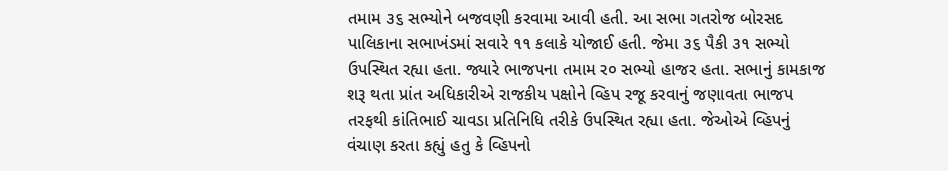તમામ ૩૬ સભ્યોને બજવણી કરવામા આવી હતી. આ સભા ગતરોજ બોરસદ પાલિકાના સભાખંડમાં સવારે ૧૧ કલાકે યોજાઈ હતી. જેમા ૩૬ પૈકી ૩૧ સભ્યો ઉપસ્થિત રહ્યા હતા. જ્યારે ભાજપના તમામ ર૦ સભ્યો હાજર હતા. સભાનું કામકાજ શરૂ થતા પ્રાંત અધિકારીએ રાજકીય પક્ષોને વ્હિપ રજૂ કરવાનું જણાવતા ભાજપ તરફથી કાંતિભાઈ ચાવડા પ્રતિનિધિ તરીકે ઉપસ્થિત રહ્યા હતા. જેઓએ વ્હિપનું વંચાણ કરતા કહ્યું હતુ કે વ્હિપનો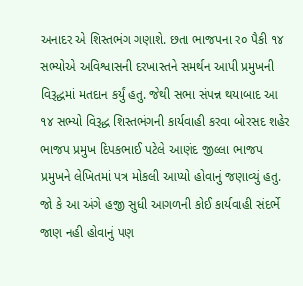અનાદર એ શિસ્તભંગ ગણાશે. છતા ભાજપના ર૦ પૈકી ૧૪ સભ્યોએ અવિશ્વાસની દરખાસ્તને સમર્થન આપી પ્રમુખની વિરૂદ્ધમાં મતદાન કર્યું હતુ. જેથી સભા સંપન્ન થયાબાદ આ ૧૪ સભ્યો વિરૂદ્ધ શિસ્તભંગની કાર્યવાહી કરવા બોરસદ શહેર ભાજપ પ્રમુખ દિપકભાઈ પટેલે આણંદ જીલ્લા ભાજપ પ્રમુખને લેખિતમાં પત્ર મોકલી આપ્યો હોવાનું જણાવ્યું હતુ.
જો કે આ અંગે હજી સુધી આગળની કોઈ કાર્યવાહી સંદર્ભે જાણ નહી હોવાનું પણ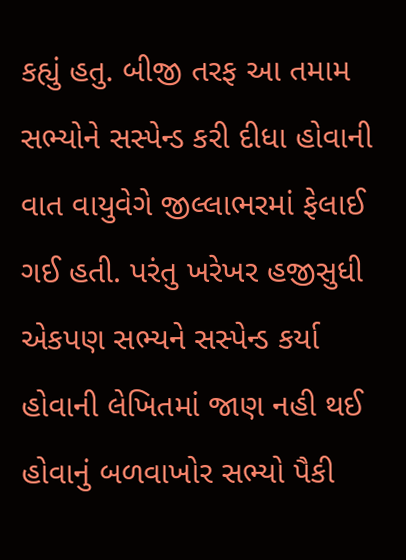કહ્યું હતુ. બીજી તરફ આ તમામ સભ્યોને સસ્પેન્ડ કરી દીધા હોવાની વાત વાયુવેગે જીલ્લાભરમાં ફેલાઈ ગઈ હતી. પરંતુ ખરેખર હજીસુધી એકપણ સભ્યને સસ્પેન્ડ કર્યા હોવાની લેખિતમાં જાણ નહી થઈ હોવાનું બળવાખોર સભ્યો પૈકી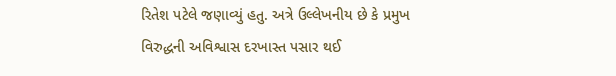રિતેશ પટેલે જણાવ્યું હતુ. અત્રે ઉલ્લેખનીય છે કે પ્રમુખ વિરુદ્ધની અવિશ્વાસ દરખાસ્ત પસાર થઈ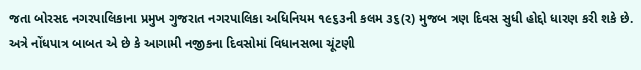જતા બોરસદ નગરપાલિકાના પ્રમુખ ગુજરાત નગરપાલિકા અધિનિયમ ૧૯૬૩ની કલમ ૩૬(ર) મુજબ ત્રણ દિવસ સુધી હોદ્દો ધારણ કરી શકે છે. અત્રે નોંધપાત્ર બાબત એ છે કે આગામી નજીકના દિવસોમાં વિધાનસભા ચૂંટણી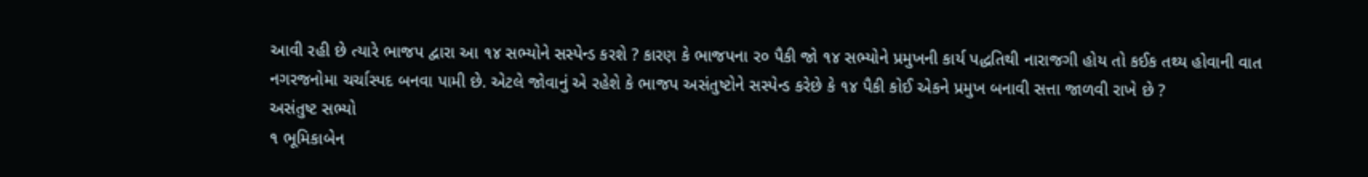આવી રહી છે ત્યારે ભાજપ દ્વારા આ ૧૪ સભ્યોને સસ્પેન્ડ કરશે ? કારણ કે ભાજપના ર૦ પૈકી જો ૧૪ સભ્યોને પ્રમુખની કાર્ય પદ્ધતિથી નારાજગી હોય તો કઈક તથ્ય હોવાની વાત નગરજનોમા ચર્ચાસ્પદ બનવા પામી છે. એટલે જોવાનું એ રહેશે કે ભાજપ અસંતુષ્ટોને સસ્પેન્ડ કરેછે કે ૧૪ પૈકી કોઈ એકને પ્રમુખ બનાવી સત્તા જાળવી રાખે છે ?
અસંતુષ્ટ સભ્યો
૧ ભૂમિકાબેન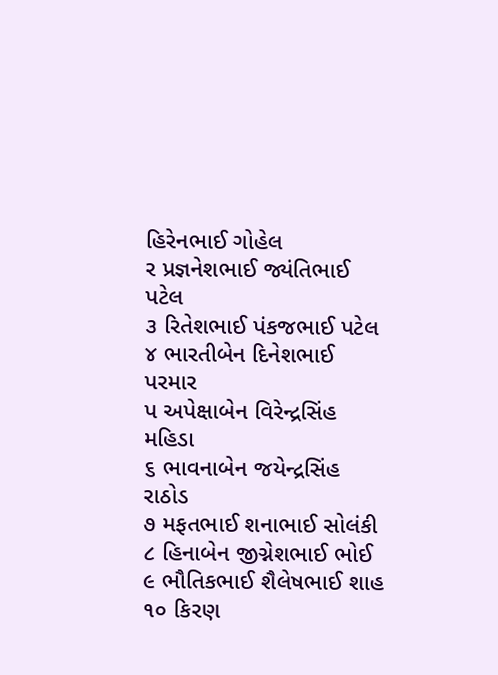હિરેનભાઈ ગોહેલ
ર પ્રજ્ઞનેશભાઈ જ્યંતિભાઈ પટેલ
૩ રિતેશભાઈ પંકજભાઈ પટેલ
૪ ભારતીબેન દિનેશભાઈ પરમાર
પ અપેક્ષાબેન વિરેન્દ્રસિંહ મહિડા
૬ ભાવનાબેન જયેન્દ્રસિંહ રાઠોડ
૭ મફતભાઈ શનાભાઈ સોલંકી
૮ હિનાબેન જીગ્નેશભાઈ ભોઈ
૯ ભૌતિકભાઈ શૈલેષભાઈ શાહ
૧૦ કિરણ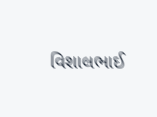વિશાલભાઈ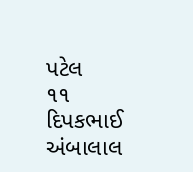પટેલ
૧૧ દિપકભાઈ અંબાલાલ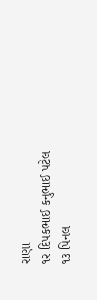રાણા
૧ર દિપકભાઈ કનુભાઈ પટેલ
૧૩ પિનલ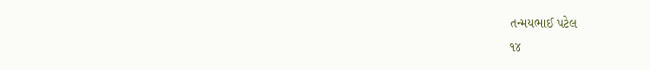તન્મયભાઈ પટેલ
૧૪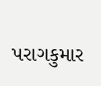પરાગકુમાર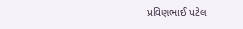પ્રવિણભાઈ પટેલ